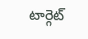టార్గెట్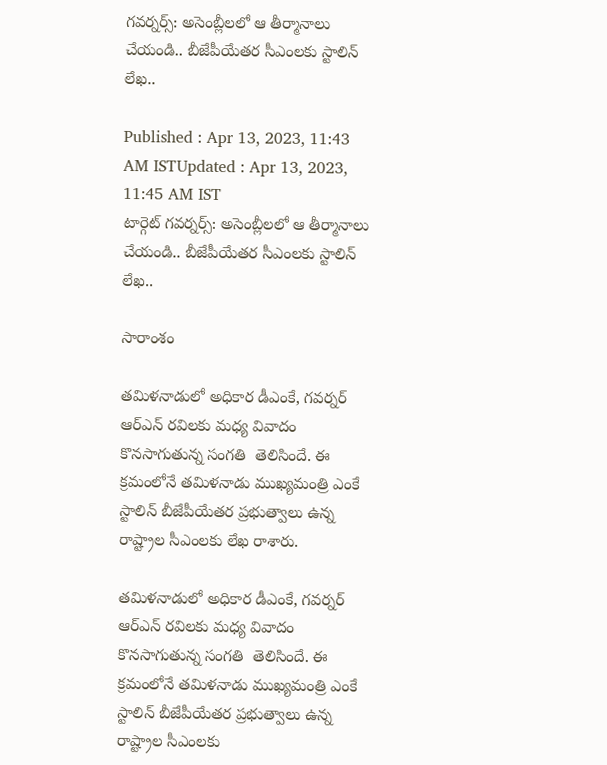గవర్నర్స్: అసెంబ్లీలలో ఆ తీర్మానాలు చేయండి.. బీజేపీయేతర సీఎంలకు స్టాలిన్‌ లేఖ..

Published : Apr 13, 2023, 11:43 AM ISTUpdated : Apr 13, 2023, 11:45 AM IST
టార్గెట్ గవర్నర్స్: అసెంబ్లీలలో ఆ తీర్మానాలు చేయండి.. బీజేపీయేతర సీఎంలకు స్టాలిన్‌ లేఖ..

సారాంశం

తమిళనాడులో అధికార డీఎంకే, గవర్నర్ ఆర్‌ఎన్ రవిలకు మధ్య వివాదం కొనసాగుతున్న సంగతి  తెలిసిందే. ఈ క్రమంలోనే తమిళనాడు ముఖ్యమంత్రి ఎంకే స్టాలిన్ బీజేపీయేతర ప్రభుత్వాలు ఉన్న రాష్ట్రాల సీఎంలకు లేఖ రాశారు.

తమిళనాడులో అధికార డీఎంకే, గవర్నర్ ఆర్‌ఎన్ రవిలకు మధ్య వివాదం కొనసాగుతున్న సంగతి  తెలిసిందే. ఈ క్రమంలోనే తమిళనాడు ముఖ్యమంత్రి ఎంకే స్టాలిన్ బీజేపీయేతర ప్రభుత్వాలు ఉన్న రాష్ట్రాల సీఎంలకు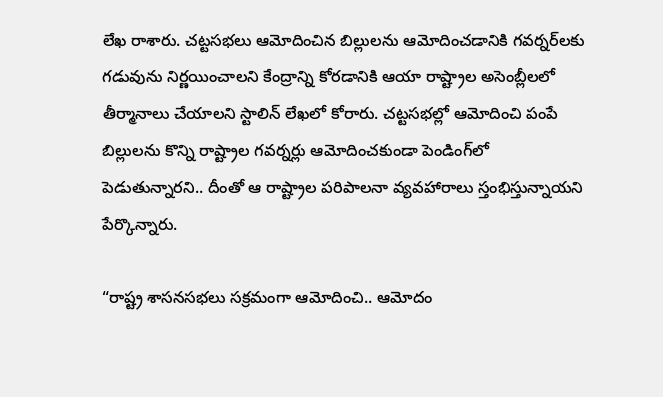లేఖ రాశారు. చట్టసభలు ఆమోదించిన బిల్లులను ఆమోదించడానికి గవర్నర్‌లకు గడువును నిర్ణయించాలని కేంద్రాన్ని కోరడానికి ఆయా రాష్ట్రాల అసెంబ్లీలలో తీర్మానాలు చేయాలని స్టాలిన్ లేఖలో కోరారు. చట్టసభల్లో ఆమోదించి పంపే బిల్లులను కొన్ని రాష్ట్రాల గవర్నర్లు ఆమోదించకుండా పెండింగ్‌లో పెడుతున్నారని.. దీంతో ఆ రాష్ట్రాల పరిపాలనా వ్యవహారాలు స్తంభిస్తున్నాయని పేర్కొన్నారు.

“రాష్ట్ర శాసనసభలు సక్రమంగా ఆమోదించి.. ఆమోదం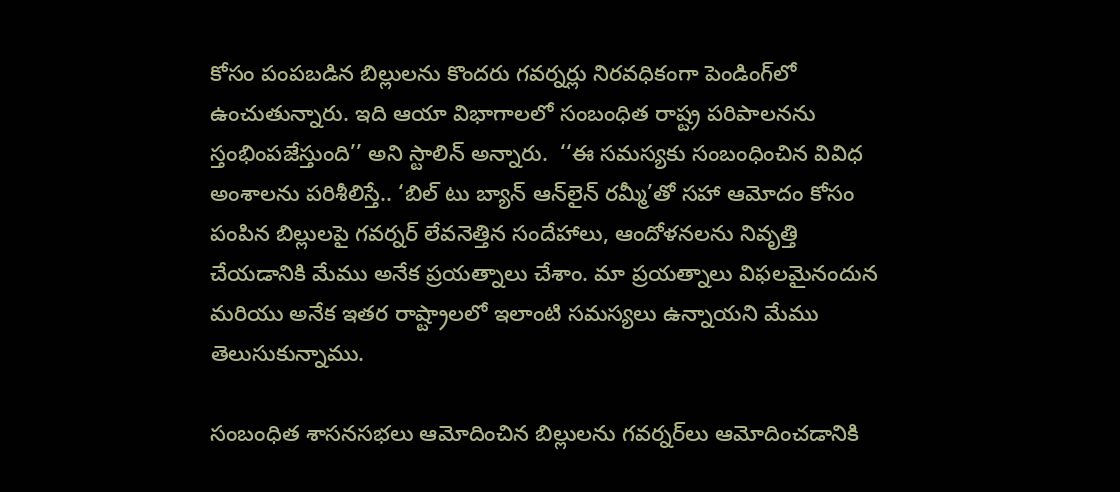కోసం పంపబడిన బిల్లులను కొందరు గవర్నర్లు నిరవధికంగా పెండింగ్‌లో ఉంచుతున్నారు. ఇది ఆయా విభాగాలలో సంబంధిత రాష్ట్ర పరిపాలనను స్తంభింపజేస్తుంది’’ అని స్టాలిన్ అన్నారు.  ‘‘ఈ సమస్యకు సంబంధించిన వివిధ అంశాలను పరిశీలిస్తే.. ‘బిల్ టు బ్యాన్ ఆన్‌లైన్ రమ్మీ’తో సహా ఆమోదం కోసం పంపిన బిల్లులపై గవర్నర్ లేవనెత్తిన సందేహాలు, ఆందోళనలను నివృత్తి చేయడానికి మేము అనేక ప్రయత్నాలు చేశాం. మా ప్రయత్నాలు విఫలమైనందున మరియు అనేక ఇతర రాష్ట్రాలలో ఇలాంటి సమస్యలు ఉన్నాయని మేము తెలుసుకున్నాము.

సంబంధిత శాసనసభలు ఆమోదించిన బిల్లులను గవర్నర్‌లు ఆమోదించడానికి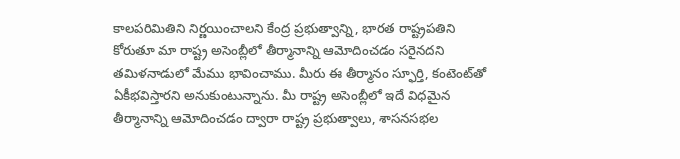కాలపరిమితిని నిర్ణయించాలని కేంద్ర ప్రభుత్వాన్ని, భారత రాష్ట్రపతిని కోరుతూ మా రాష్ట్ర అసెంబ్లీలో తీర్మానాన్ని ఆమోదించడం సరైనదని తమిళనాడులో మేము భావించాము. మీరు ఈ తీర్మానం స్ఫూర్తి, కంటెంట్‌తో ఏకీభవిస్తారని అనుకుంటున్నాను. మీ రాష్ట్ర అసెంబ్లీలో ఇదే విధమైన తీర్మానాన్ని ఆమోదించడం ద్వారా రాష్ట్ర ప్రభుత్వాలు, శాసనసభల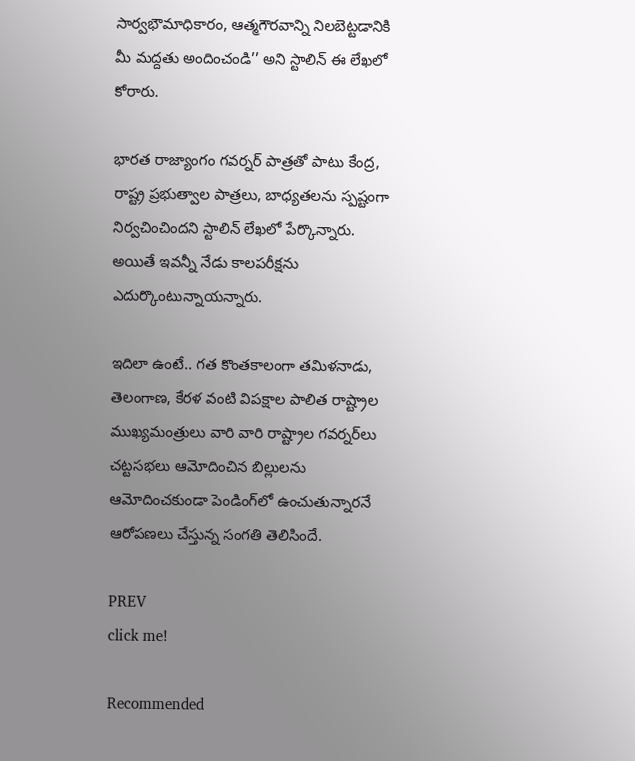సార్వభౌమాధికారం, ఆత్మగౌరవాన్ని నిలబెట్టడానికి మీ మద్దతు అందించండి’’ అని స్టాలిన్ ఈ లేఖలో కోరారు.

భారత రాజ్యాంగం గవర్నర్ పాత్రతో పాటు కేంద్ర, రాష్ట్ర ప్రభుత్వాల పాత్రలు, బాధ్యతలను స్పష్టంగా నిర్వచించిందని స్టాలిన్ లేఖలో పేర్కొన్నారు. అయితే ఇవన్నీ నేడు కాలపరీక్షను ఎదుర్కొంటున్నాయన్నారు.

ఇదిలా ఉంటే.. గత కొంతకాలంగా తమిళనాడు, తెలంగాణ, కేరళ వంటి విపక్షాల పాలిత రాష్ట్రాల ముఖ్యమంత్రులు వారి వారి రాష్ట్రాల గవర్నర్‌లు చట్టసభలు ఆమోదించిన బిల్లులను ఆమోదించకుండా పెండింగ్‌లో ఉంచుతున్నారనే ఆరోపణలు చేస్తున్న సంగతి తెలిసిందే.

PREV
click me!

Recommended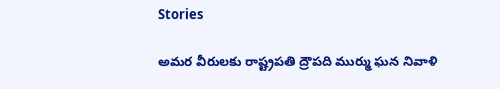Stories

అమర వీరులకు రాష్ట్రపతి ద్రౌపది ముర్ము ఘన నివాళి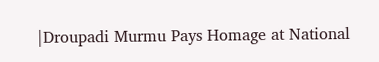|Droupadi Murmu Pays Homage at National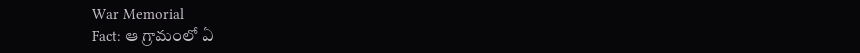War Memorial
Fact: ఆ గ్రామంలో ఏ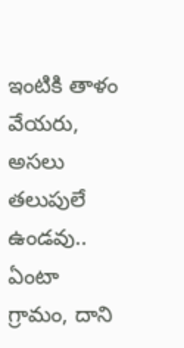ఇంటికి తాళం వేయరు, అసలు తలుపులే ఉండవు.. ఏంటా గ్రామం, దాని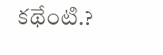కథేంటి.?